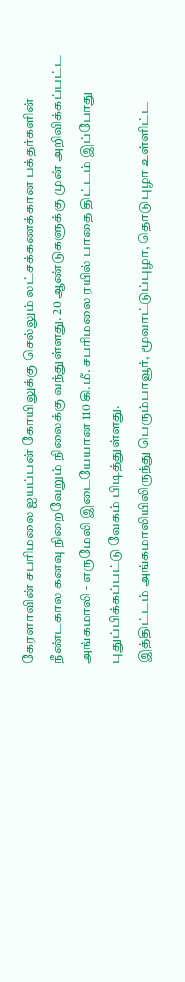கேரளாவின் சபரிமலை ஐயப்பன் கோயிலுக்கு செல்லும் லட்சக்கணக்கான பக்தர்களின் நீண்டகால கனவு நிறைவேறும் நிலைக்கு வந்துள்ளது. 20 ஆண்டுகளுக்கு முன் அறிவிக்கப்பட்ட அங்கமாலி - எருமேலி இடையேயான 110 கி.மீ. சபரிமலை ரயில் பாதை திட்டம் இப்போது புதுப்பிக்கப்பட்டு வேகம் பிடித்துள்ளது.
இத்திட்டம் அங்கமாலியிலிருந்து பெரும்பாவூர், மூவாட்டுப்புழா, தொடுபுழா உள்ளிட்ட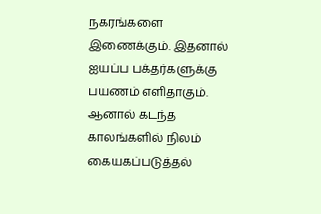நகரங்களை இணைக்கும். இதனால் ஐயப்ப பக்தர்களுக்கு பயணம் எளிதாகும். ஆனால் கடந்த காலங்களில் நிலம் கையகப்படுத்தல்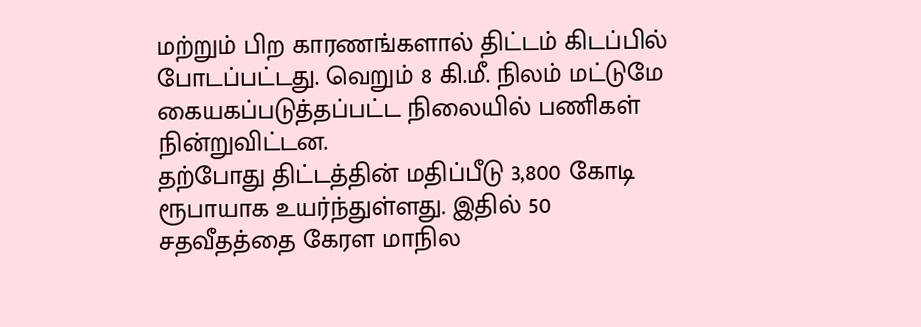மற்றும் பிற காரணங்களால் திட்டம் கிடப்பில் போடப்பட்டது. வெறும் 8 கி.மீ. நிலம் மட்டுமே கையகப்படுத்தப்பட்ட நிலையில் பணிகள் நின்றுவிட்டன.
தற்போது திட்டத்தின் மதிப்பீடு 3,800 கோடி ரூபாயாக உயர்ந்துள்ளது. இதில் 50 சதவீதத்தை கேரள மாநில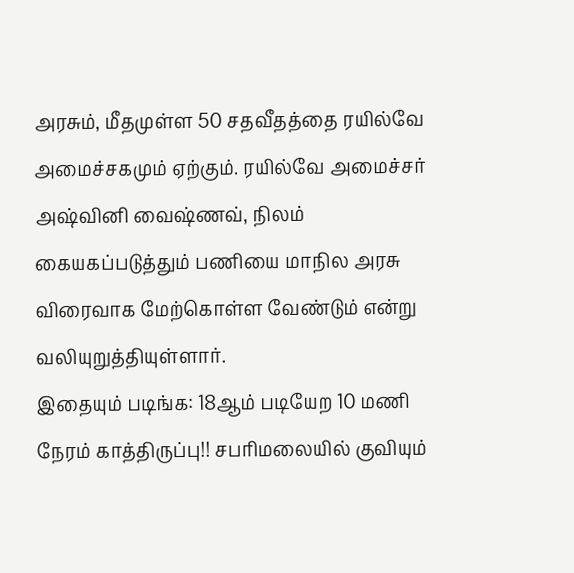அரசும், மீதமுள்ள 50 சதவீதத்தை ரயில்வே அமைச்சகமும் ஏற்கும். ரயில்வே அமைச்சர் அஷ்வினி வைஷ்ணவ், நிலம் கையகப்படுத்தும் பணியை மாநில அரசு விரைவாக மேற்கொள்ள வேண்டும் என்று வலியுறுத்தியுள்ளார்.
இதையும் படிங்க: 18ஆம் படியேற 10 மணி நேரம் காத்திருப்பு!! சபரிமலையில் குவியும்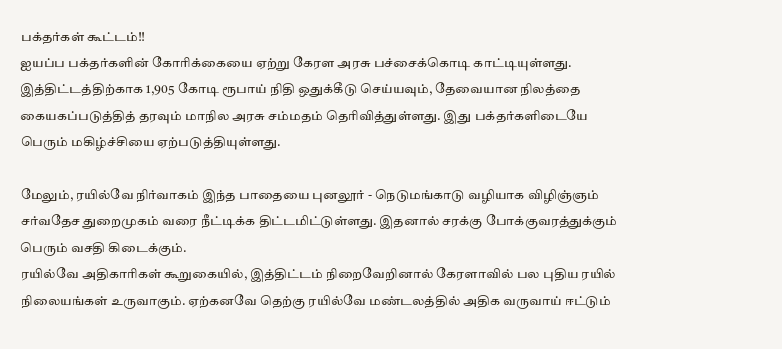பக்தர்கள் கூட்டம்!!
ஐயப்ப பக்தர்களின் கோரிக்கையை ஏற்று கேரள அரசு பச்சைக்கொடி காட்டியுள்ளது. இத்திட்டத்திற்காக 1,905 கோடி ரூபாய் நிதி ஒதுக்கீடு செய்யவும், தேவையான நிலத்தை கையகப்படுத்தித் தரவும் மாநில அரசு சம்மதம் தெரிவித்துள்ளது. இது பக்தர்களிடையே பெரும் மகிழ்ச்சியை ஏற்படுத்தியுள்ளது.

மேலும், ரயில்வே நிர்வாகம் இந்த பாதையை புனலூர் - நெடுமங்காடு வழியாக விழிஞ்ஞம் சர்வதேச துறைமுகம் வரை நீட்டிக்க திட்டமிட்டுள்ளது. இதனால் சரக்கு போக்குவரத்துக்கும் பெரும் வசதி கிடைக்கும்.
ரயில்வே அதிகாரிகள் கூறுகையில், இத்திட்டம் நிறைவேறினால் கேரளாவில் பல புதிய ரயில் நிலையங்கள் உருவாகும். ஏற்கனவே தெற்கு ரயில்வே மண்டலத்தில் அதிக வருவாய் ஈட்டும்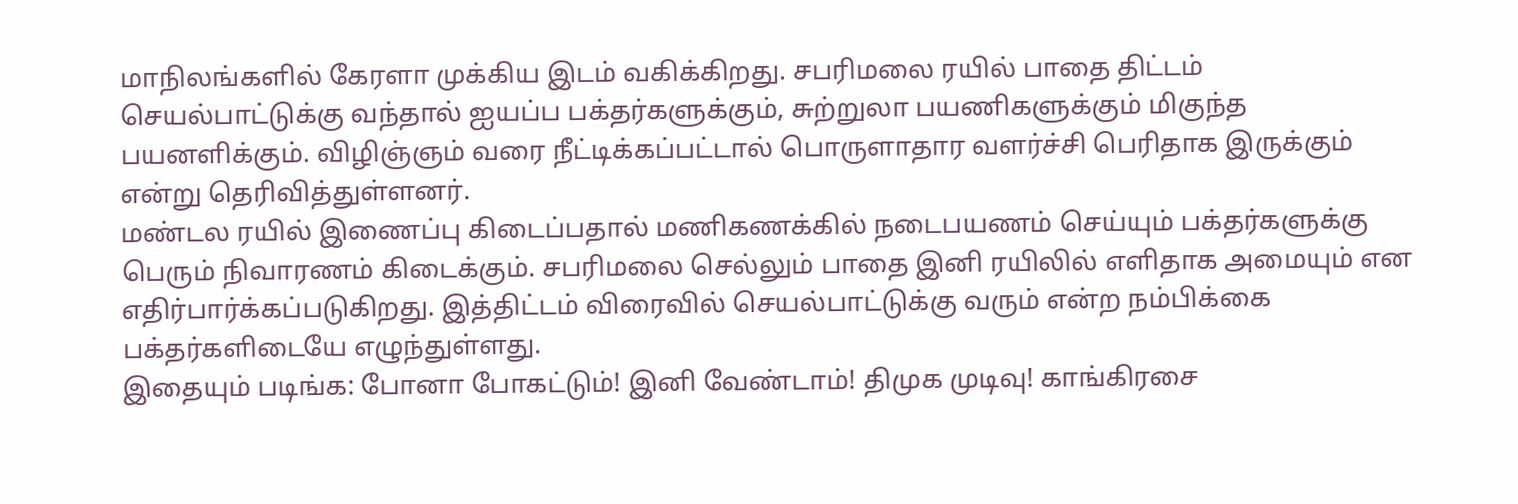மாநிலங்களில் கேரளா முக்கிய இடம் வகிக்கிறது. சபரிமலை ரயில் பாதை திட்டம் செயல்பாட்டுக்கு வந்தால் ஐயப்ப பக்தர்களுக்கும், சுற்றுலா பயணிகளுக்கும் மிகுந்த பயனளிக்கும். விழிஞ்ஞம் வரை நீட்டிக்கப்பட்டால் பொருளாதார வளர்ச்சி பெரிதாக இருக்கும் என்று தெரிவித்துள்ளனர்.
மண்டல ரயில் இணைப்பு கிடைப்பதால் மணிகணக்கில் நடைபயணம் செய்யும் பக்தர்களுக்கு பெரும் நிவாரணம் கிடைக்கும். சபரிமலை செல்லும் பாதை இனி ரயிலில் எளிதாக அமையும் என எதிர்பார்க்கப்படுகிறது. இத்திட்டம் விரைவில் செயல்பாட்டுக்கு வரும் என்ற நம்பிக்கை பக்தர்களிடையே எழுந்துள்ளது.
இதையும் படிங்க: போனா போகட்டும்! இனி வேண்டாம்! திமுக முடிவு! காங்கிரசை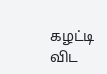கழட்டி விட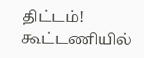திட்டம்! கூட்டணியில்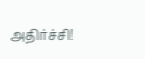அதிர்ச்சி!